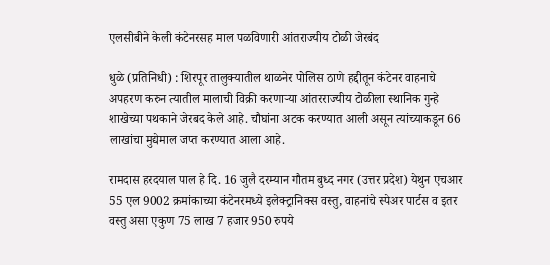एलसीबीने केली कंटेनरसह माल पळविणारी आंतराज्यीय टोळी जेरबंद

धुळे (प्रतिनिधी) : शिरपूर तालुक्यातील थाळनेर पोलिस ठाणे हद्दीतून कंटेनर वाहनाचे अपहरण करुन त्यातील मालाची विक्री करणार्‍या आंतरराज्यीय टोळीला स्थानिक गुन्हे शाखेच्या पथकाने जेरबद केले आहे. चौघांना अटक करण्यात आली असून त्यांच्याकडून 66 लाखांचा मुद्येमाल जप्त करण्यात आला आहे.

रामदास हरदयाल पाल हे दि. 16 जुलै दरम्यान गौतम बुध्द नगर (उत्तर प्रदेश) येथुन एचआर 55 एल 9002 क्रमांकाच्या कंटेनरमध्ये इलेक्ट्रानिक्स वस्तु, वाहनांचे स्पेअर पार्टस व इतर वस्तु असा एकुण 75 लाख 7 हजार 950 रुपये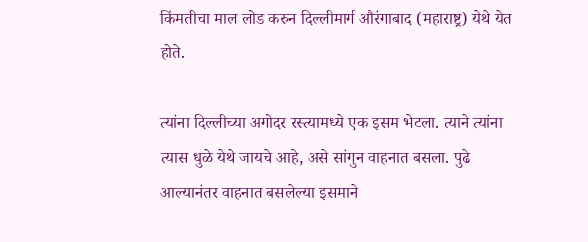किंमतीचा माल लोड करुन दिल्लीमार्ग औरंगाबाद (महाराष्ट्र) येथे येत होते.

त्यांना दिल्लीच्या अगोदर रस्त्यामध्ये एक इसम भेटला. त्याने त्यांना त्यास धुळे येथे जायचे आहे, असे सांगुन वाहनात बसला. पुढे आल्यानंतर वाहनात बसलेल्या इसमाने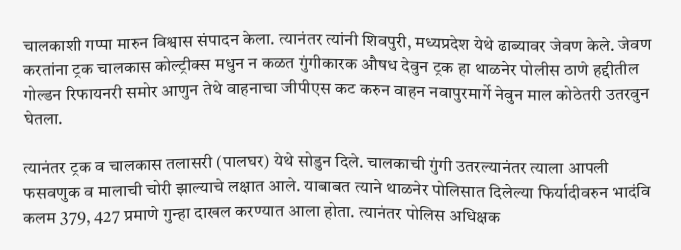चालकाशी गप्पा मारुन विश्वास संपादन केला. त्यानंतर त्यांनी शिवपुरी, मध्यप्रदेश येथे ढाब्यावर जेवण केले. जेवण करतांना ट्रक चालकास कोल्ट्रीक्स मधुन न कळत गुंगीकारक औषध देवुन ट्रक हा थाळनेर पोलीस ठाणे हद्दीतील गोल्डन रिफायनरी समोर आणुन तेथे वाहनाचा जीपीएस कट करुन वाहन नवापुरमार्गे नेवुन माल कोठेतरी उतरवुन घेतला.

त्यानंतर ट्रक व चालकास तलासरी (पालघर) येथे सोडुन दिले. चालकाची गुंगी उतरल्यानंतर त्याला आपली फसवणुक व मालाची चोरी झाल्याचे लक्षात आले. याबाबत त्याने थाळनेर पोलिसात दिलेल्या फिर्यादीवरुन भादंवि कलम 379, 427 प्रमाणे गुन्हा दाखल करण्यात आला होता. त्यानंतर पोलिस अधिक्षक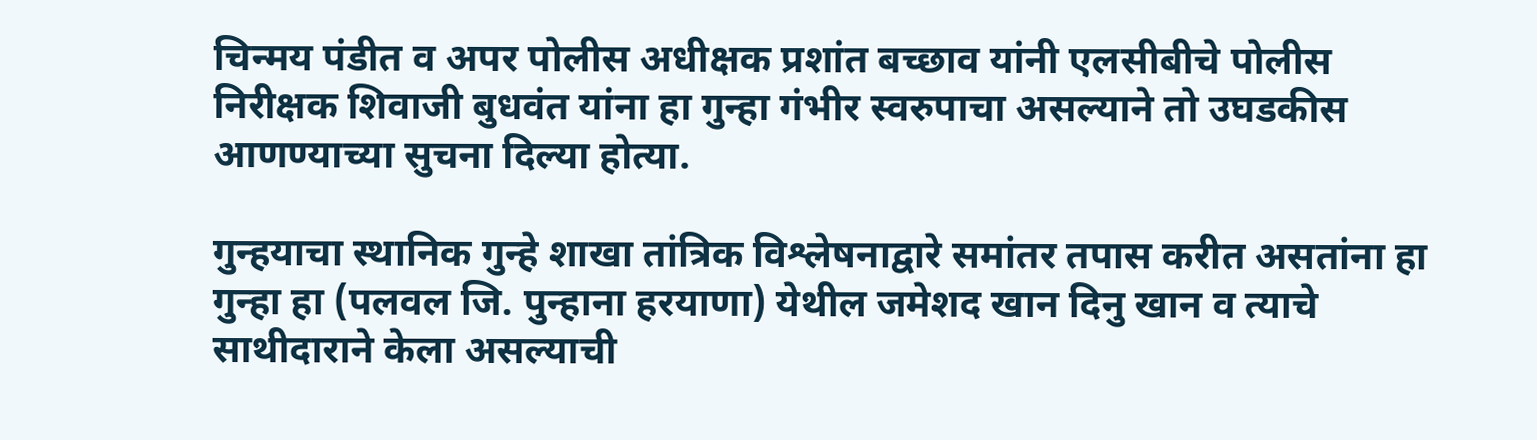चिन्मय पंडीत व अपर पोलीस अधीक्षक प्रशांत बच्छाव यांनी एलसीबीचे पोलीस निरीक्षक शिवाजी बुधवंत यांना हा गुन्हा गंभीर स्वरुपाचा असल्याने तो उघडकीस आणण्याच्या सुचना दिल्या होत्या.

गुन्हयाचा स्थानिक गुन्हे शाखा तांत्रिक विश्लेषनाद्वारे समांतर तपास करीत असतांना हा गुन्हा हा (पलवल जि. पुन्हाना हरयाणा) येथील जमेशद खान दिनु खान व त्याचे साथीदाराने केला असल्याची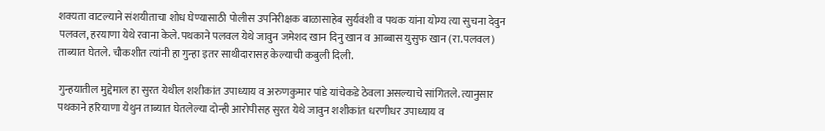शक्यता वाटल्याने संशयीताचा शोध घेण्यासाठी पोलीस उपनिरीक्षक बाळासाहेब सुर्यवंशी व पथक यांना योग्य त्या सुचना देवुन पलवल, हरयाणा येथे रवाना केले. पथकाने पलवल येथे जावुन जमेशद खान दिनु खान व आब्बास युसुफ खान (रा.पलवल) ताब्यात घेतले. चौकशीत त्यांनी हा गुन्हा इतर साथीदारासह केल्याची कबुली दिली.

गुन्हयातील मुद्देमाल हा सुरत येथील शशीकांत उपाध्याय व अरुणकुमार पांडे यांचेकडे ठेवला असल्याचे सांगितले. त्यानुसार पथकाने हरियाणा येथुन ताब्यात घेतलेल्या दोन्ही आरोपीसह सुरत येथे जावुन शशीकांत धरणीधर उपाध्याय व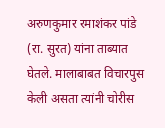अरुणकुमार रमाशंकर पांडे (रा. सुरत) यांना ताब्यात घेतले. मालाबाबत विचारपुस केली असता त्यांनी चोरीस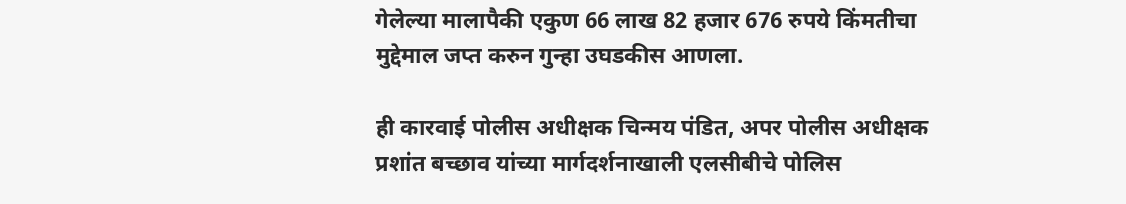गेलेल्या मालापैकी एकुण 66 लाख 82 हजार 676 रुपये किंमतीचा मुद्देमाल जप्त करुन गुन्हा उघडकीस आणला.

ही कारवाई पोलीस अधीक्षक चिन्मय पंडित, अपर पोलीस अधीक्षक प्रशांत बच्छाव यांच्या मार्गदर्शनाखाली एलसीबीचे पोलिस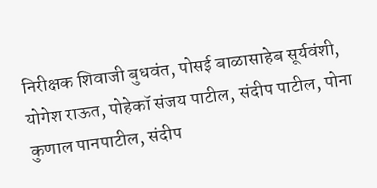निरीक्षक शिवाजी बुधवंत, पोसई बाळासाहेब सूर्यवंशी, योगेश राऊत, पोहेकॉ संजय पाटील, संदीप पाटील, पोना कुणाल पानपाटील, संदीप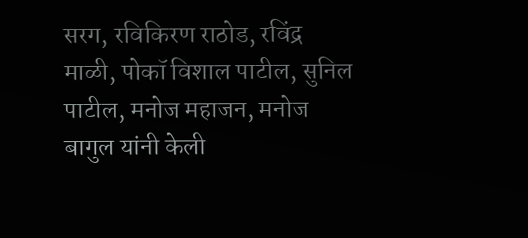सरग, रविकिरण राठोड, रविंद्र माळी, पोकॉ विशाल पाटील, सुनिल पाटील, मनोज महाजन, मनोज बागुल यांनी केली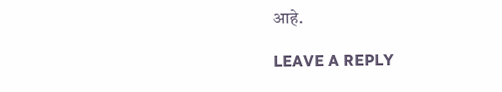आहे.

LEAVE A REPLY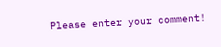Please enter your comment!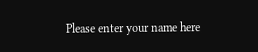Please enter your name here